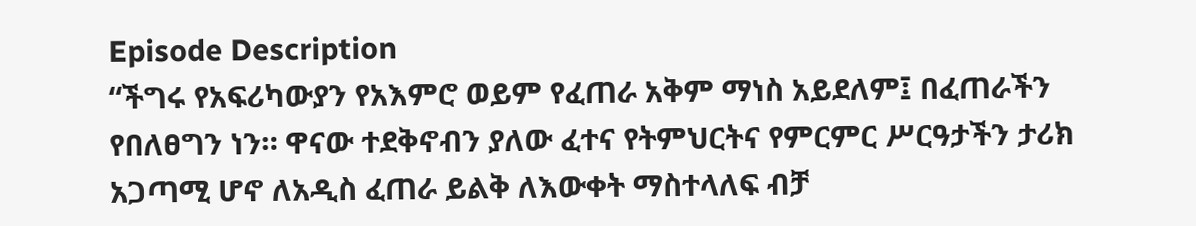Episode Description
“ችግሩ የአፍሪካውያን የአእምሮ ወይም የፈጠራ አቅም ማነስ አይደለም፤ በፈጠራችን የበለፀግን ነን። ዋናው ተደቅኖብን ያለው ፈተና የትምህርትና የምርምር ሥርዓታችን ታሪክ አጋጣሚ ሆኖ ለአዲስ ፈጠራ ይልቅ ለእውቀት ማስተላለፍ ብቻ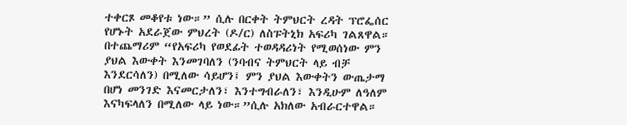ተቀርጾ መቆየቱ ነው።” ሲሉ በርቀት ትምህርት ረዳት ፕሮፌሰር የሆኑት አደራጀው ምህረት (ዶ/ር) ለስፑትኒክ አፍሪካ ገልጸዋል።
በተጨማሪም “የአፍሪካ የወደፊት ተወዳዳሪነት የሚወሰነው ምን ያህል እውቀት እንመገባለን (ንባብና ትምህርት ላይ ብቻ እንደርሳለን) በሚለው ሳይሆን፤ ምን ያህል እውቀትን ውጤታማ በሆነ መንገድ እናመርታለን፣ እንተግብራለን፣ እንዲሁም ለዓለም እናካፍላለን በሚለው ላይ ነው።”ሲሉ አክለው አብራርተዋል።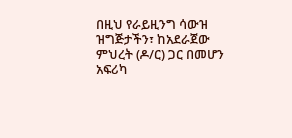በዚህ የራይዚንግ ሳውዝ ዝግጅታችን፣ ከአደራጀው ምህረት (ዶ/ር) ጋር በመሆን አፍሪካ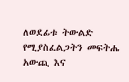ለወደፊቱ ትውልድ የሚያስፈልጋትን መፍትሔ አውጪ እና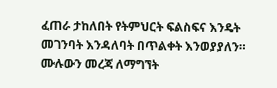ፈጠራ ታከለበት የትምህርት ፍልስፍና እንዴት መገንባት እንዳለባት በጥልቀት እንወያያለን።
ሙሉውን መረጃ ለማግኘት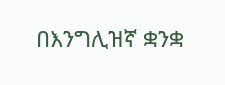በእንግሊዝኛ ቋንቋ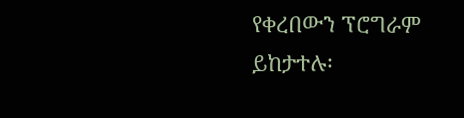የቀረበውን ፕሮግራም ይከታተሉ፡